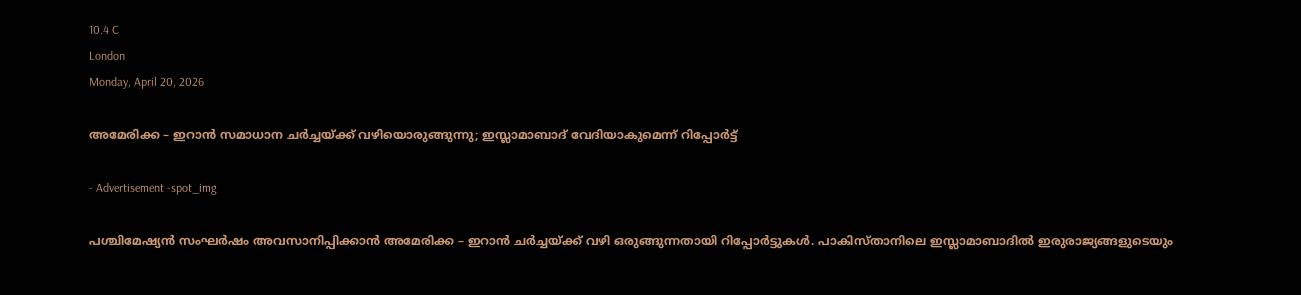10.4 C
London
Monday, April 20, 2026

അമേരിക്ക – ഇറാൻ സമാധാന ചർച്ചയ്ക്ക് വഴിയൊരുങ്ങുന്നു; ഇസ്ലാമാബാദ് വേദിയാകുമെന്ന് റിപ്പോർട്ട്

- Advertisement -spot_img

പശ്ചിമേഷ്യൻ സംഘർഷം അവസാനിപ്പിക്കാൻ അമേരിക്ക – ഇറാൻ ചർച്ചയ്ക്ക് വഴി ഒരുങ്ങുന്നതായി റിപ്പോർട്ടുകൾ. പാകിസ്താനിലെ ഇസ്ലാമാബാദിൽ ഇരുരാജ്യങ്ങളുടെയും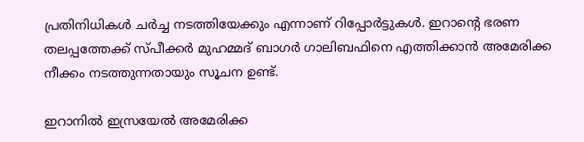പ്രതിനിധികൾ ചർച്ച നടത്തിയേക്കും എന്നാണ് റിപ്പോർട്ടുകൾ. ഇറാന്റെ ഭരണ തലപ്പത്തേക്ക് സ്പീക്കർ മുഹമ്മദ് ബാഗർ ഗാലിബഫിനെ എത്തിക്കാൻ അമേരിക്ക നീക്കം നടത്തുന്നതായും സൂചന ഉണ്ട്.

ഇറാനിൽ ഇസ്രയേൽ അമേരിക്ക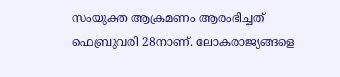സംയുക്ത ആക്രമണം ആരംഭിച്ചത് ഫെബ്രുവരി 28നാണ്. ലോകരാജ്യങ്ങളെ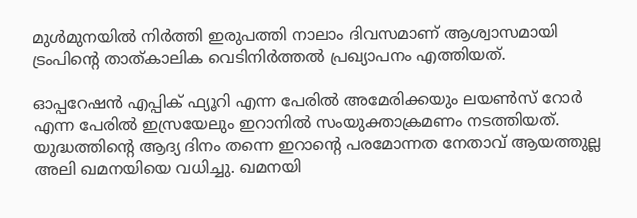മുൾമുനയിൽ നിർത്തി ഇരുപത്തി നാലാം ദിവസമാണ് ആശ്വാസമായി ട്രംപിന്‍റെ താത്കാലിക വെടിനിർത്തൽ പ്രഖ്യാപനം എത്തിയത്.

ഓപ്പറേഷൻ എപ്പിക് ഫ്യൂറി എന്ന പേരിൽ അമേരിക്കയും ലയൺസ് റോർ എന്ന പേരിൽ ഇസ്രയേലും ഇറാനിൽ സംയുക്താക്രമണം നടത്തിയത്. യുദ്ധത്തിന്റെ ആദ്യ ദിനം തന്നെ ഇറാന്റെ പരമോന്നത നേതാവ് ആയത്തുല്ല അലി ഖമനയിയെ വധിച്ചു. ഖമനയി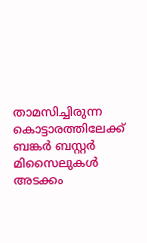താമസിച്ചിരുന്ന കൊട്ടാരത്തിലേക്ക് ബങ്കർ ബസ്റ്റർ മിസൈലുകൾ അടക്കം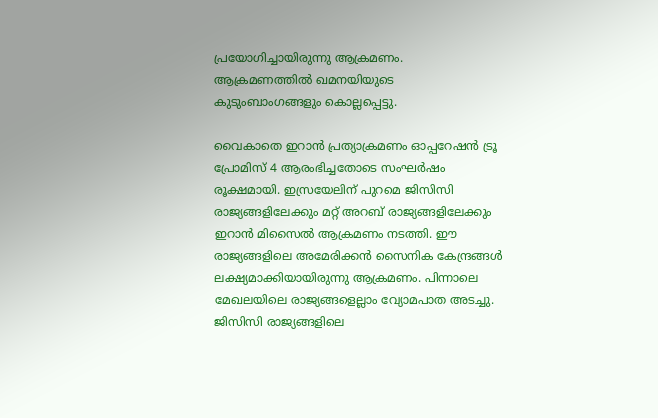പ്രയോഗിച്ചായിരുന്നു ആക്രമണം. ആക്രമണത്തിൽ ഖമനയിയുടെ കുടുംബാംഗങ്ങളും കൊല്ലപ്പെട്ടു.

വൈകാതെ ഇറാൻ പ്രത്യാക്രമണം ഓപ്പറേഷൻ ട്രൂ പ്രോമിസ് 4 ആരംഭിച്ചതോടെ സംഘർഷം രൂക്ഷമായി. ഇസ്രയേലിന് പുറമെ ജിസിസി രാജ്യങ്ങളിലേക്കും മറ്റ് അറബ് രാജ്യങ്ങളിലേക്കും ഇറാൻ മിസൈൽ ആക്രമണം നടത്തി. ഈ രാജ്യങ്ങളിലെ അമേരിക്കൻ സൈനിക കേന്ദ്രങ്ങൾ ലക്ഷ്യമാക്കിയായിരുന്നു ആക്രമണം. പിന്നാലെ മേഖലയിലെ രാജ്യങ്ങളെല്ലാം വ്യോമപാത അടച്ചു. ജിസിസി രാജ്യങ്ങളിലെ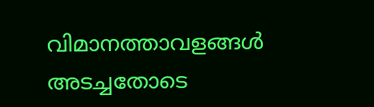വിമാനത്താവളങ്ങൾ അടച്ചതോടെ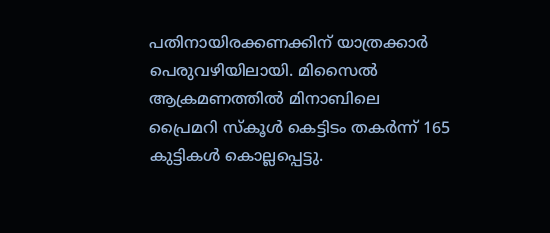പതിനായിരക്കണക്കിന് യാത്രക്കാർ പെരുവഴിയിലായി. മിസൈൽ ആക്രമണത്തിൽ മിനാബിലെ പ്രൈമറി സ്കൂൾ കെട്ടിടം തകർന്ന് 165 കുട്ടികൾ കൊല്ലപ്പെട്ടു.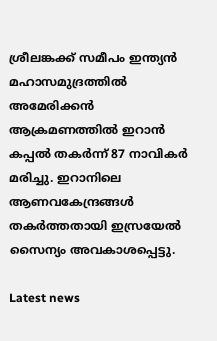ശ്രീലങ്കക്ക് സമീപം ഇന്ത്യൻ മഹാസമുദ്രത്തിൽ അമേരിക്കൻ ആക്രമണത്തിൽ ഇറാൻ കപ്പൽ തകർന്ന് 87 നാവികർ മരിച്ചു. ഇറാനിലെ ആണവകേന്ദ്രങ്ങൾ തകർത്തതായി ഇസ്രയേൽ സൈന്യം അവകാശപ്പെട്ടു.

Latest news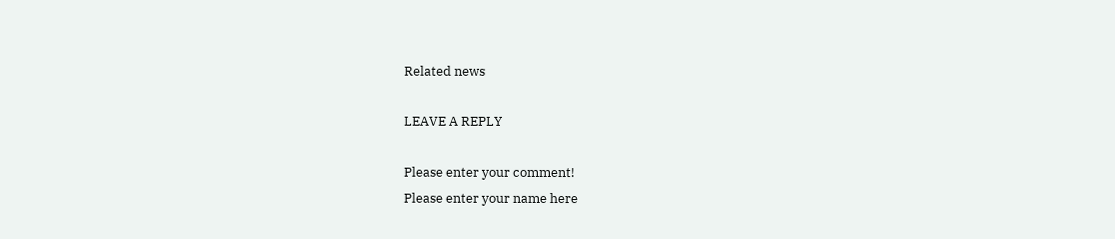Related news

LEAVE A REPLY

Please enter your comment!
Please enter your name here